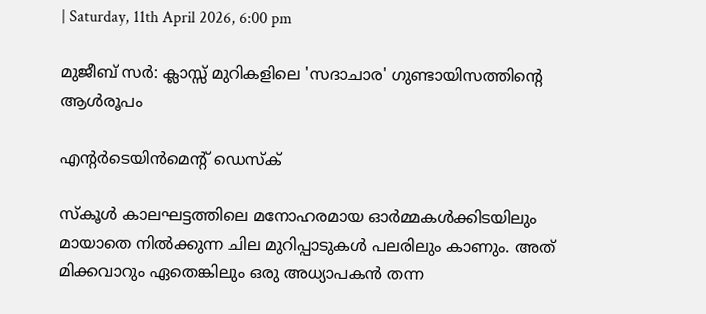| Saturday, 11th April 2026, 6:00 pm

മുജീബ് സര്‍: ക്ലാസ്സ് മുറികളിലെ 'സദാചാര' ഗുണ്ടായിസത്തിന്റെ ആള്‍രൂപം

എന്റര്‍ടെയിന്‍മെന്റ് ഡെസ്‌ക്

സ്‌കൂള്‍ കാലഘട്ടത്തിലെ മനോഹരമായ ഓര്‍മ്മകള്‍ക്കിടയിലും മായാതെ നില്‍ക്കുന്ന ചില മുറിപ്പാടുകള്‍ പലരിലും കാണും. അത് മിക്കവാറും ഏതെങ്കിലും ഒരു അധ്യാപകന്‍ തന്ന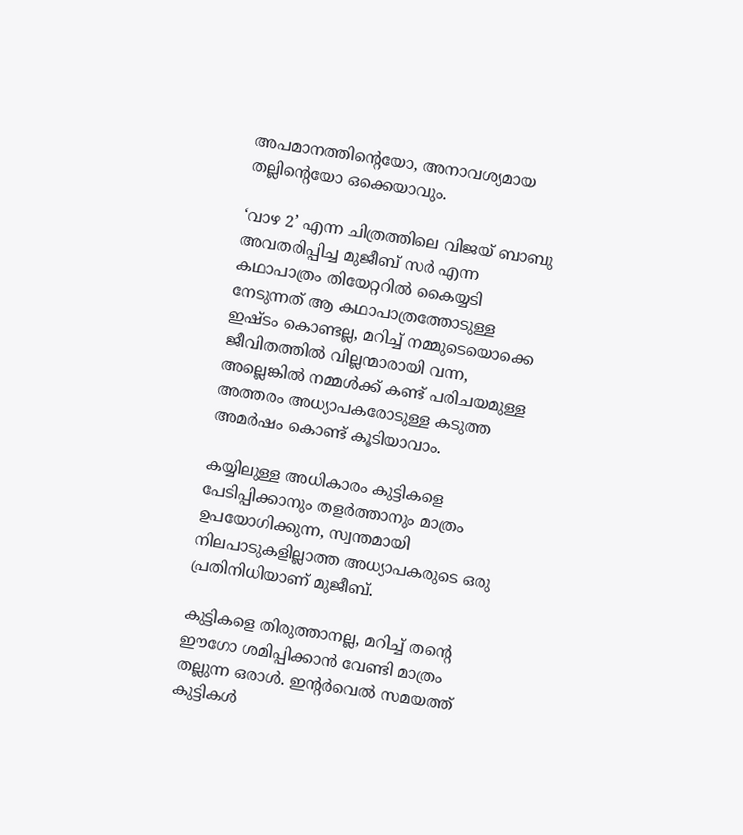അപമാനത്തിന്റെയോ, അനാവശ്യമായ തല്ലിന്റെയോ ഒക്കെയാവും.

‘വാഴ 2’ എന്ന ചിത്രത്തിലെ വിജയ് ബാബു അവതരിപ്പിച്ച മുജീബ് സര്‍ എന്ന കഥാപാത്രം തിയേറ്ററില്‍ കൈയ്യടി നേടുന്നത് ആ കഥാപാത്രത്തോടുള്ള ഇഷ്ടം കൊണ്ടല്ല, മറിച്ച് നമ്മുടെയൊക്കെ ജീവിതത്തില്‍ വില്ലന്മാരായി വന്ന, അല്ലെങ്കില്‍ നമ്മള്‍ക്ക് കണ്ട് പരിചയമുള്ള അത്തരം അധ്യാപകരോടുള്ള കടുത്ത അമര്‍ഷം കൊണ്ട് കൂടിയാവാം.

കയ്യിലുള്ള അധികാരം കുട്ടികളെ പേടിപ്പിക്കാനും തളര്‍ത്താനും മാത്രം ഉപയോഗിക്കുന്ന, സ്വന്തമായി നിലപാടുകളില്ലാത്ത അധ്യാപകരുടെ ഒരു പ്രതിനിധിയാണ് മുജീബ്.

കുട്ടികളെ തിരുത്താനല്ല, മറിച്ച് തന്റെ ഈഗോ ശമിപ്പിക്കാന്‍ വേണ്ടി മാത്രം തല്ലുന്ന ഒരാള്‍. ഇന്റര്‍വെല്‍ സമയത്ത് കുട്ടികള്‍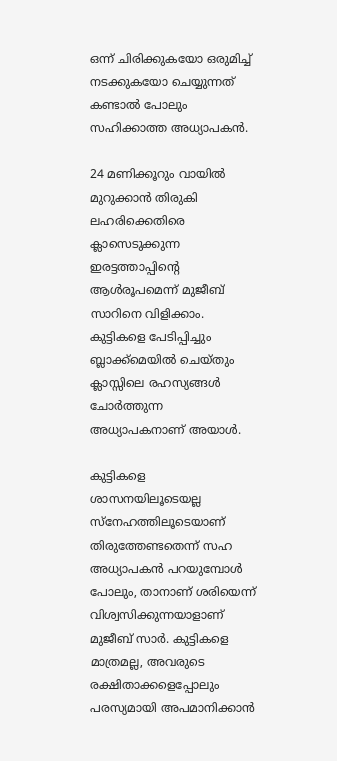ഒന്ന് ചിരിക്കുകയോ ഒരുമിച്ച് നടക്കുകയോ ചെയ്യുന്നത് കണ്ടാല്‍ പോലും സഹിക്കാത്ത അധ്യാപകന്‍.

24 മണിക്കൂറും വായില്‍ മുറുക്കാന്‍ തിരുകി ലഹരിക്കെതിരെ ക്ലാസെടുക്കുന്ന ഇരട്ടത്താപ്പിന്റെ ആള്‍രൂപമെന്ന് മുജീബ് സാറിനെ വിളിക്കാം. കുട്ടികളെ പേടിപ്പിച്ചും ബ്ലാക്ക്മെയില്‍ ചെയ്തും ക്ലാസ്സിലെ രഹസ്യങ്ങള്‍ ചോര്‍ത്തുന്ന അധ്യാപകനാണ് അയാള്‍.

കുട്ടികളെ ശാസനയിലൂടെയല്ല സ്‌നേഹത്തിലൂടെയാണ് തിരുത്തേണ്ടതെന്ന് സഹ അധ്യാപകന്‍ പറയുമ്പോള്‍ പോലും, താനാണ് ശരിയെന്ന് വിശ്വസിക്കുന്നയാളാണ് മുജീബ് സാര്‍. കുട്ടികളെ മാത്രമല്ല, അവരുടെ രക്ഷിതാക്കളെപ്പോലും പരസ്യമായി അപമാനിക്കാന്‍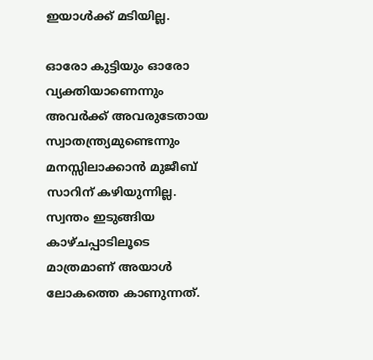ഇയാള്‍ക്ക് മടിയില്ല.

ഓരോ കുട്ടിയും ഓരോ വ്യക്തിയാണെന്നും അവര്‍ക്ക് അവരുടേതായ സ്വാതന്ത്ര്യമുണ്ടെന്നും മനസ്സിലാക്കാന്‍ മുജീബ് സാറിന് കഴിയുന്നില്ല. സ്വന്തം ഇടുങ്ങിയ കാഴ്ചപ്പാടിലൂടെ മാത്രമാണ് അയാള്‍ ലോകത്തെ കാണുന്നത്.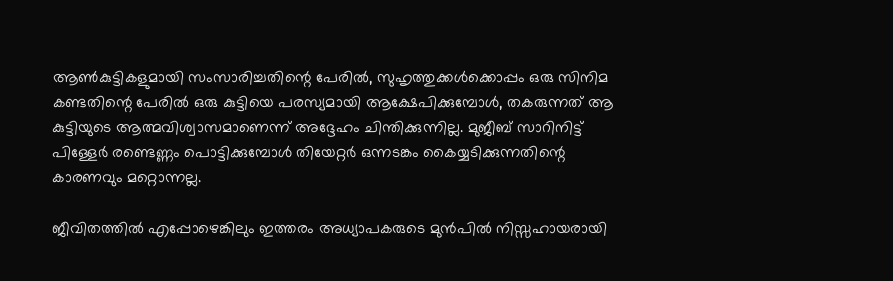ആണ്‍കുട്ടികളുമായി സംസാരിച്ചതിന്റെ പേരില്‍, സുഹൃത്തുക്കള്‍ക്കൊപ്പം ഒരു സിനിമ കണ്ടതിന്റെ പേരില്‍ ഒരു കുട്ടിയെ പരസ്യമായി ആക്ഷേപിക്കുമ്പോള്‍, തകരുന്നത് ആ കുട്ടിയുടെ ആത്മവിശ്വാസമാണെന്ന് അദ്ദേഹം ചിന്തിക്കുന്നില്ല. മുജീബ് സാറിനിട്ട് പിള്ളേര്‍ രണ്ടെണ്ണം പൊട്ടിക്കുമ്പോള്‍ തിയേറ്റര്‍ ഒന്നടങ്കം കൈയ്യടിക്കുന്നതിന്റെ കാരണവും മറ്റൊന്നല്ല.

ജീവിതത്തില്‍ എപ്പോഴെങ്കിലും ഇത്തരം അധ്യാപകരുടെ മുന്‍പില്‍ നിസ്സഹായരായി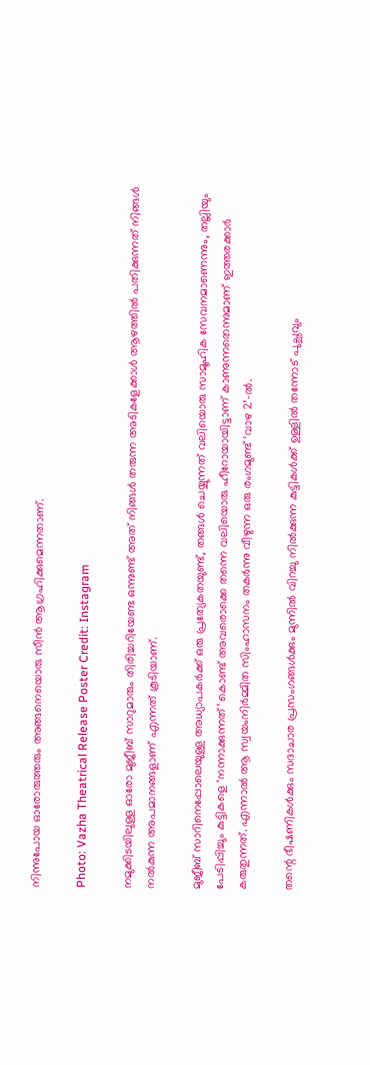നിന്നുപോയ ഓരോരുത്തരും അങ്ങനെയൊരു സീന്‍ ആഗ്രഹിക്കുമെന്നതാണ്.

Photo: Vazha Theatrical Release Poster Credit: Instagram

നമുക്കിടയിലുള്ള ഓരോ മുജീബ് സാറുമാരും തിരിച്ചറിയേണ്ട ഒന്നുണ്ട് അത് നിങ്ങള്‍ തരുന്ന അടികളേക്കാള്‍ ആഴത്തില്‍ പതിക്കുന്നത് നിങ്ങള്‍ നല്‍കുന്ന അപമാനങ്ങളാണ് എന്നത് കൂടിയാണ്.

മുജീബ് സാറിനെപ്പോലെയുള്ള അധ്യാപകര്‍ക്ക് ഒരു പ്രത്യേകതയുണ്ട്, തങ്ങള്‍ ചെയ്യുന്നത് വലിയൊരു സാമൂഹിക സേവനമാണെന്നും, തല്ലിയും പേടിപ്പിച്ചും കുട്ടികളെ ‘നന്നാക്കുന്നത്’ കൊണ്ട് അവരൊക്കെ തന്നെ വലിയൊരു ഹീറോയായിട്ടാണ് കാണുന്നതെന്നുമാണ് ഇത്തരക്കാര്‍ കരുതുന്നത്. എന്നാല്‍ ആ സ്വയംനിര്‍മ്മിത സിംഹാസനം തകര്‍ന്നു വീഴുന്ന ഒരു രംഗമുണ്ട് ‘വാഴ 2’-ല്‍.

തന്റെ ഭീഷണികള്‍ക്കും സദാചാര പ്രസംഗങ്ങള്‍ക്കും മുന്നില്‍ വിറച്ചു നില്‍ക്കുന്ന കുട്ടികള്‍ക്ക് ഉള്ളില്‍ തന്നോട് പുച്ഛവും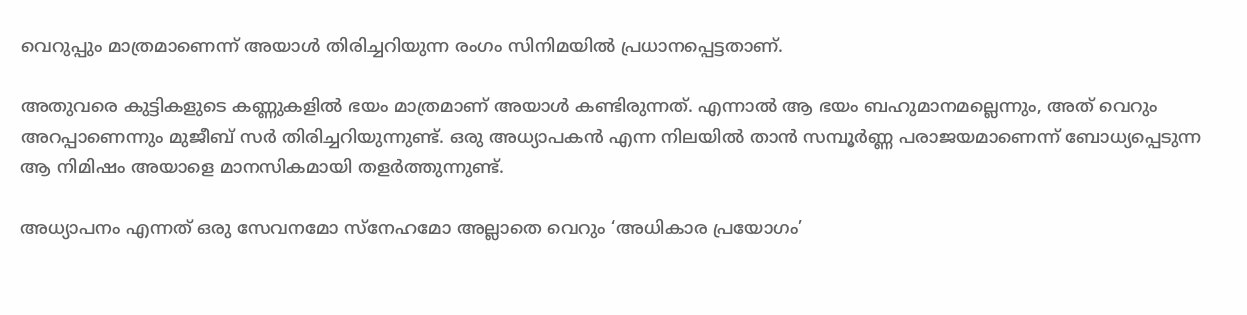വെറുപ്പും മാത്രമാണെന്ന് അയാള്‍ തിരിച്ചറിയുന്ന രംഗം സിനിമയില്‍ പ്രധാനപ്പെട്ടതാണ്.

അതുവരെ കുട്ടികളുടെ കണ്ണുകളില്‍ ഭയം മാത്രമാണ് അയാള്‍ കണ്ടിരുന്നത്. എന്നാല്‍ ആ ഭയം ബഹുമാനമല്ലെന്നും, അത് വെറും അറപ്പാണെന്നും മുജീബ് സര്‍ തിരിച്ചറിയുന്നുണ്ട്. ഒരു അധ്യാപകന്‍ എന്ന നിലയില്‍ താന്‍ സമ്പൂര്‍ണ്ണ പരാജയമാണെന്ന് ബോധ്യപ്പെടുന്ന ആ നിമിഷം അയാളെ മാനസികമായി തളര്‍ത്തുന്നുണ്ട്.

അധ്യാപനം എന്നത് ഒരു സേവനമോ സ്‌നേഹമോ അല്ലാതെ വെറും ‘അധികാര പ്രയോഗം’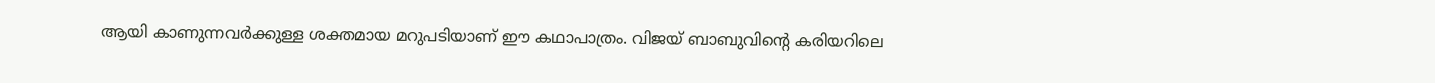ആയി കാണുന്നവര്‍ക്കുള്ള ശക്തമായ മറുപടിയാണ് ഈ കഥാപാത്രം. വിജയ് ബാബുവിന്റെ കരിയറിലെ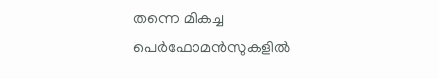തന്നെ മികച്ച പെര്‍ഫോമന്‍സുകളില്‍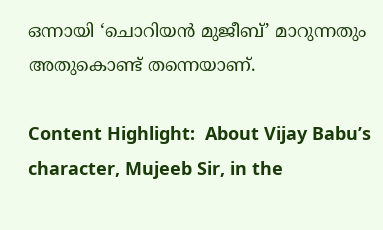ഒന്നായി ‘ചൊറിയന്‍ മുജീബ്’ മാറുന്നതും അതുകൊണ്ട് തന്നെയാണ്.

Content Highlight:  About Vijay Babu’s character, Mujeeb Sir, in the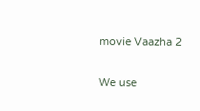movie Vaazha 2

We use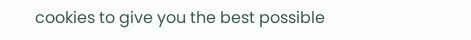cookies to give you the best possible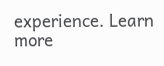experience. Learn more